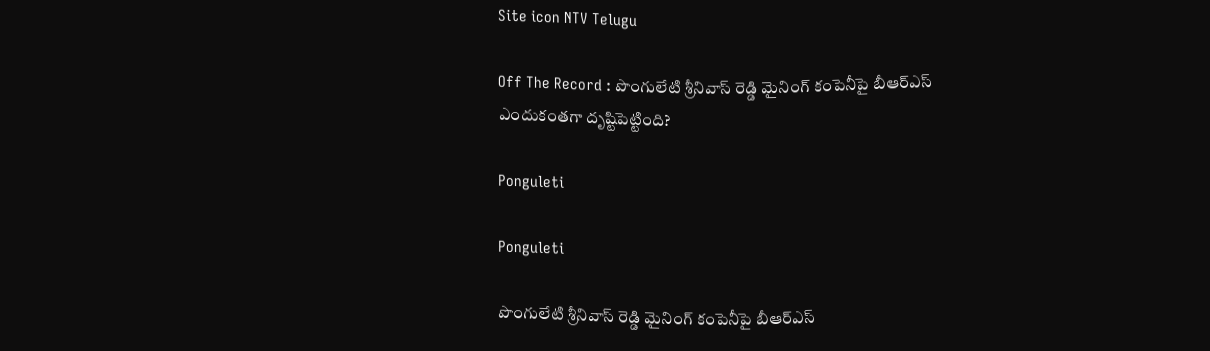Site icon NTV Telugu

Off The Record : పొంగులేటి శ్రీనివాస్ రెడ్డి మైనింగ్ కంపెనీపై బీఆర్ఎస్ ఎందుకంతగా దృష్టిపెట్టింది?

Ponguleti

Ponguleti

పొంగులేటి శ్రీనివాస్‌ రెడ్డి మైనింగ్ కంపెనీపై బీఆర్ఎస్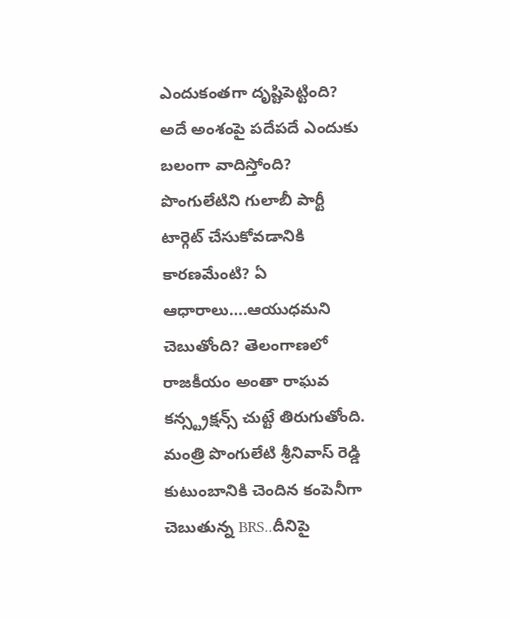ఎందుకంతగా దృష్టిపెట్టింది? అదే అంశంపై పదేపదే ఎందుకు బలంగా వాదిస్తోంది? పొంగులేటిని గులాబీ పార్టీ టార్గెట్ చేసుకోవడానికి కారణమేంటి? ఏ ఆధారాలు….ఆయుధమని చెబుతోంది? తెలంగాణలో రాజకీయం అంతా రాఘవ కన్స్ట్రక్షన్స్ చుట్టే తిరుగుతోంది. మంత్రి పొంగులేటి శ్రీనివాస్ రెడ్డి కుటుంబానికి చెందిన కంపెనీగా చెబుతున్న BRS..దీనిపై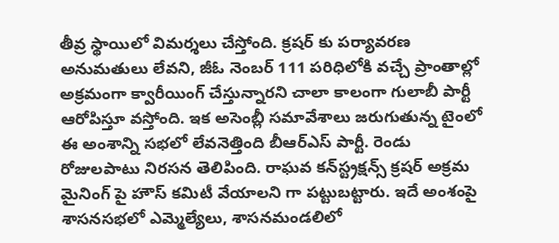తీవ్ర స్థాయిలో విమర్శలు చేస్తోంది. క్రషర్ కు పర్యావరణ అనుమతులు లేవని, జీఓ నెంబర్ 111 పరిధిలోకి వచ్చే ప్రాంతాల్లో అక్రమంగా క్వారీయింగ్ చేస్తున్నారని చాలా కాలంగా గులాబీ పార్టీ ఆరోపిస్తూ వస్తోంది. ఇక అసెంబ్లీ సమావేశాలు జరుగుతున్న టైంలో ఈ అంశాన్ని సభలో లేవనెత్తింది బీఆర్ఎస్ పార్టీ. రెండు రోజులపాటు నిరసన తెలిపింది. రాఘవ కన్‌స్ట్రక్షన్స్ క్రషర్ అక్రమ మైనింగ్ పై హౌస్ కమిటీ వేయాలని గా పట్టుబట్టారు. ఇదే అంశంపై శాసనసభలో ఎమ్మెల్యేలు, శాసనమండలిలో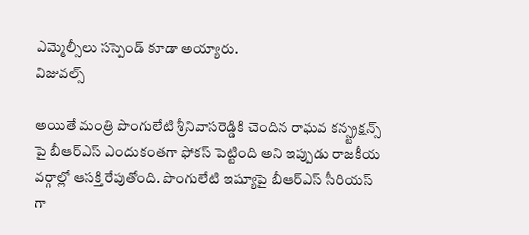ఎమ్మెల్సీలు సస్పెండ్ కూడా అయ్యారు.
విజువల్స్

అయితే మంత్రి పొంగులేటి శ్రీనివాసరెడ్డికి చెందిన రాఘవ కన్స్ట్రక్షన్స్ పై బీఆర్ఎస్ ఎందుకంతగా ఫోకస్ పెట్టింది అని ఇప్పుడు రాజకీయ వర్గాల్లో ఆసక్తి రేపుతోంది. పొంగులేటి ఇష్యూపై బీఆర్ఎస్ సీరియస్ గా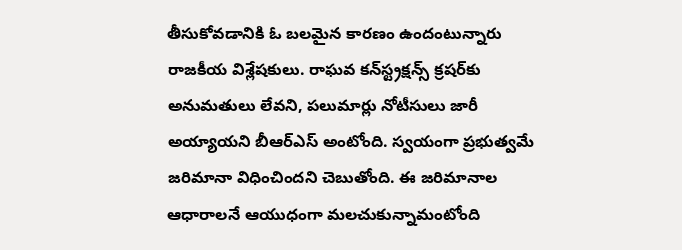తీసుకోవడానికి ఓ బలమైన కారణం ఉందంటున్నారు రాజకీయ విశ్లేషకులు. రాఘవ కన్‌స్ట్రక్షన్స్ క్రషర్‌కు అనుమతులు లేవని, పలుమార్లు నోటీసులు జారీ అయ్యాయని బీఆర్ఎస్ అంటోంది. స్వయంగా ప్రభుత్వమే జరిమానా విధించిందని చెబుతోంది. ఈ జరిమానాల ఆధారాలనే ఆయుధంగా మలచుకున్నామంటోంది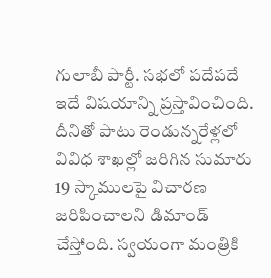గులాబీ పార్టీ. సభలో పదేపదే ఇదే విషయాన్ని ప్రస్తావించింది. దీనితో పాటు రెండున్నరేళ్లలో వివిధ శాఖల్లో జరిగిన సుమారు 19 స్కాములపై విచారణ జరిపించాలని డిమాండ్ చేస్తోంది. స్వయంగా మంత్రికి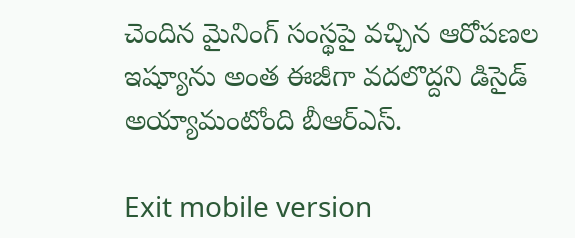చెందిన మైనింగ్ సంస్థపై వచ్చిన ఆరోపణల ఇష్యూను అంత ఈజీగా వదలొద్దని డిసైడ్ అయ్యామంటోంది బీఆర్ఎస్.

Exit mobile version